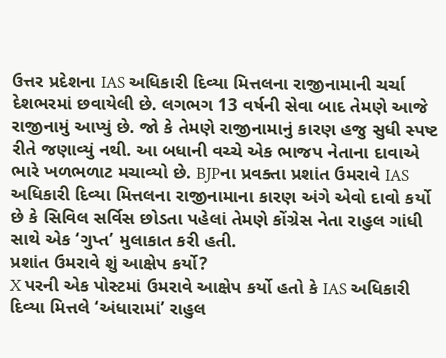ઉત્તર પ્રદેશના IAS અધિકારી દિવ્યા મિત્તલના રાજીનામાની ચર્ચા દેશભરમાં છવાયેલી છે. લગભગ 13 વર્ષની સેવા બાદ તેમણે આજે રાજીનામું આપ્યું છે. જો કે તેમણે રાજીનામાનું કારણ હજુ સુધી સ્પષ્ટ રીતે જણાવ્યું નથી. આ બધાની વચ્ચે એક ભાજપ નેતાના દાવાએ ભારે ખળભળાટ મચાવ્યો છે. BJPના પ્રવક્તા પ્રશાંત ઉમરાવે IAS અધિકારી દિવ્યા મિત્તલના રાજીનામાના કારણ અંગે એવો દાવો કર્યો છે કે સિવિલ સર્વિસ છોડતા પહેલાં તેમણે કોંગ્રેસ નેતા રાહુલ ગાંધી સાથે એક ‘ગુપ્ત’ મુલાકાત કરી હતી.
પ્રશાંત ઉમરાવે શું આક્ષેપ કર્યો?
X પરની એક પોસ્ટમાં ઉમરાવે આક્ષેપ કર્યો હતો કે IAS અધિકારી દિવ્યા મિત્તલે ‘અંધારામાં’ રાહુલ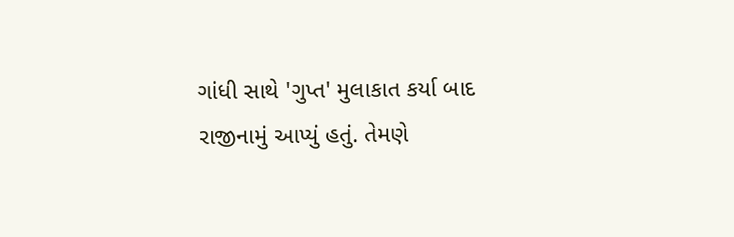ગાંધી સાથે 'ગુપ્ત' મુલાકાત કર્યા બાદ રાજીનામું આપ્યું હતું. તેમણે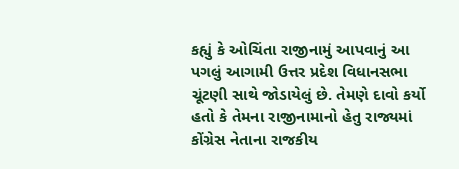કહ્યું કે ઓચિંતા રાજીનામું આપવાનું આ પગલું આગામી ઉત્તર પ્રદેશ વિધાનસભા ચૂંટણી સાથે જોડાયેલું છે. તેમણે દાવો કર્યો હતો કે તેમના રાજીનામાનો હેતુ રાજ્યમાં કોંગ્રેસ નેતાના રાજકીય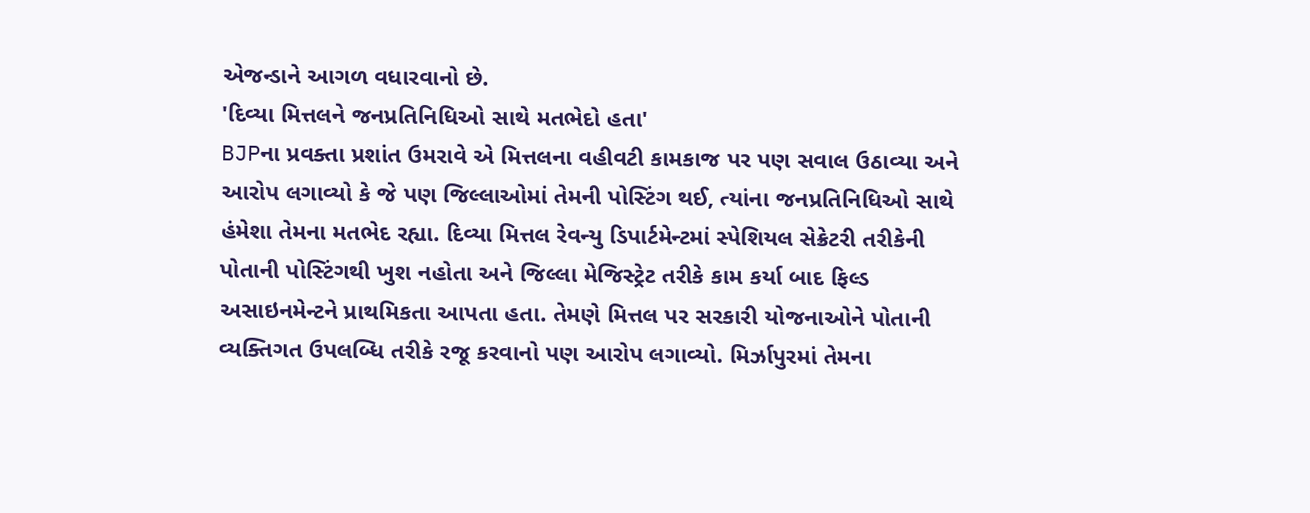એજન્ડાને આગળ વધારવાનો છે.
'દિવ્યા મિત્તલને જનપ્રતિનિધિઓ સાથે મતભેદો હતા'
BJPના પ્રવક્તા પ્રશાંત ઉમરાવે એ મિત્તલના વહીવટી કામકાજ પર પણ સવાલ ઉઠાવ્યા અને આરોપ લગાવ્યો કે જે પણ જિલ્લાઓમાં તેમની પોસ્ટિંગ થઈ, ત્યાંના જનપ્રતિનિધિઓ સાથે હંમેશા તેમના મતભેદ રહ્યા. દિવ્યા મિત્તલ રેવન્યુ ડિપાર્ટમેન્ટમાં સ્પેશિયલ સેક્રેટરી તરીકેની પોતાની પોસ્ટિંગથી ખુશ નહોતા અને જિલ્લા મેજિસ્ટ્રેટ તરીકે કામ કર્યા બાદ ફિલ્ડ અસાઇનમેન્ટને પ્રાથમિકતા આપતા હતા. તેમણે મિત્તલ પર સરકારી યોજનાઓને પોતાની વ્યક્તિગત ઉપલબ્ધિ તરીકે રજૂ કરવાનો પણ આરોપ લગાવ્યો. મિર્ઝાપુરમાં તેમના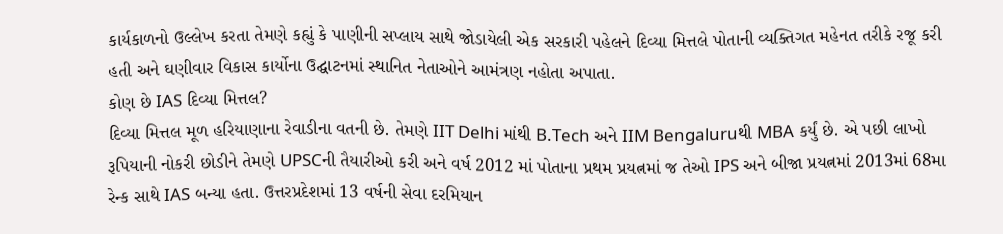કાર્યકાળનો ઉલ્લેખ કરતા તેમણે કહ્યું કે પાણીની સપ્લાય સાથે જોડાયેલી એક સરકારી પહેલને દિવ્યા મિત્તલે પોતાની વ્યક્તિગત મહેનત તરીકે રજૂ કરી હતી અને ઘણીવાર વિકાસ કાર્યોના ઉદ્ઘાટનમાં સ્થાનિત નેતાઓને આમંત્રણ નહોતા અપાતા.
કોણ છે IAS દિવ્યા મિત્તલ?
દિવ્યા મિત્તલ મૂળ હરિયાણાના રેવાડીના વતની છે. તેમણે IIT Delhi માંથી B.Tech અને IIM Bengaluruથી MBA કર્યું છે. એ પછી લાખો રૂપિયાની નોકરી છોડીને તેમણે UPSCની તૈયારીઓ કરી અને વર્ષ 2012 માં પોતાના પ્રથમ પ્રયત્નમાં જ તેઓ IPS અને બીજા પ્રયત્નમાં 2013માં 68મા રેન્ક સાથે IAS બન્યા હતા. ઉત્તરપ્રદેશમાં 13 વર્ષની સેવા દરમિયાન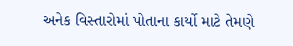અનેક વિસ્તારોમાં પોતાના કાર્યો માટે તેમણે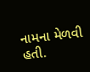નામના મેળવી હતી.